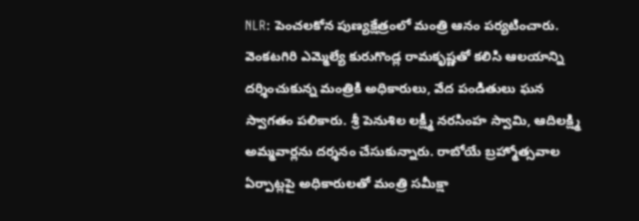NLR: పెంచలకోన పుణ్యక్షేత్రంలో మంత్రి ఆనం పర్యటించారు. వెంకటగిరి ఎమ్మెల్యే కురుగొండ్ల రామకృష్ణతో కలిసి ఆలయాన్ని దర్శించుకున్న మంత్రికి అధికారులు, వేద పండితులు ఘన స్వాగతం పలికారు. శ్రీ పెనుశిల లక్ష్మీ నరసింహ స్వామి, ఆదిలక్ష్మి అమ్మవార్లను దర్శనం చేసుకున్నారు. రాబోయే బ్రహ్మోత్సవాల ఏర్పాట్లపై అధికారులతో మంత్రి సమీక్షా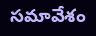సమావేశం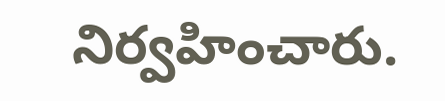నిర్వహించారు.